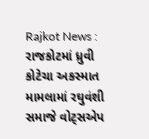Rajkot News : રાજકોટમાં ધ્રુવી કોટેચા અકસ્માત મામલામાં રઘુવંશી સમાજે વોટ્સએપ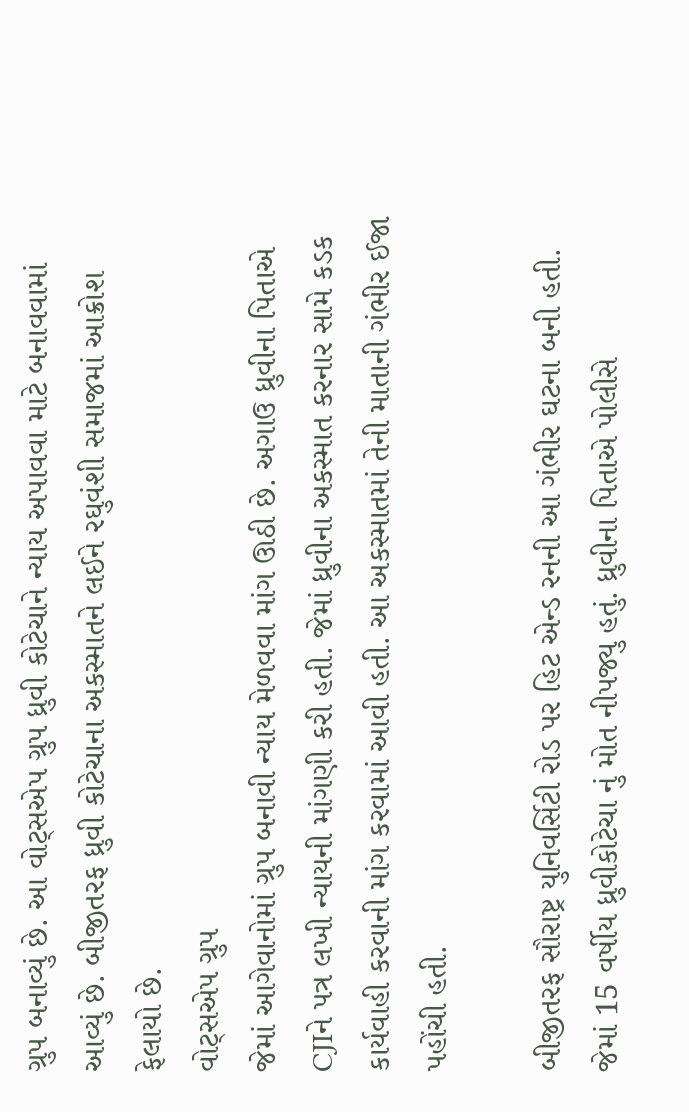ગ્રુપ બનાવ્યું છે. આ વોટ્સએપ ગ્રુપ ધ્રુવી કોટેચાને ન્યાય અપાવવા માટે બનાવવામાં આવ્યું છે. બીજીતરફ ધ્રુવી કોટેચાના અકસ્માતને લઈને રઘુવંશી સમાજમાં આક્રોશ ફેલાયો છે.
વોટ્સએપ ગ્રુપ
જેમાં આગેવાનોમાં ગ્રુપ બનાવી ન્યાય મેળવવા માંગ ઊઠી છે. અગાઉ ધ્રુવીના પિતાએ CJIને પત્ર લખી ન્યાયની માંગણી કરી હતી. જેમાં ધ્રુવીના અકસ્માત કરનાર સામે કડક કાર્યવાહી કરવાની માંગ કરવામાં આવી હતી. આ અકસ્માતમાં તેની માતાની ગંભીર ઈજા પહોંચી હતી.

બીજીતરફ સૌરાષ્ટ્ર યુનિવર્સિટી રોડ પર હિટ એન્ડ રનની આ ગંભીર ઘટના બની હતી. જેમાં 15 વર્ષીય ધ્રુવીકોટેચા નું મોત નીપજ્યુ હતું. ધ્રુવીના પિતાએ પોલીસે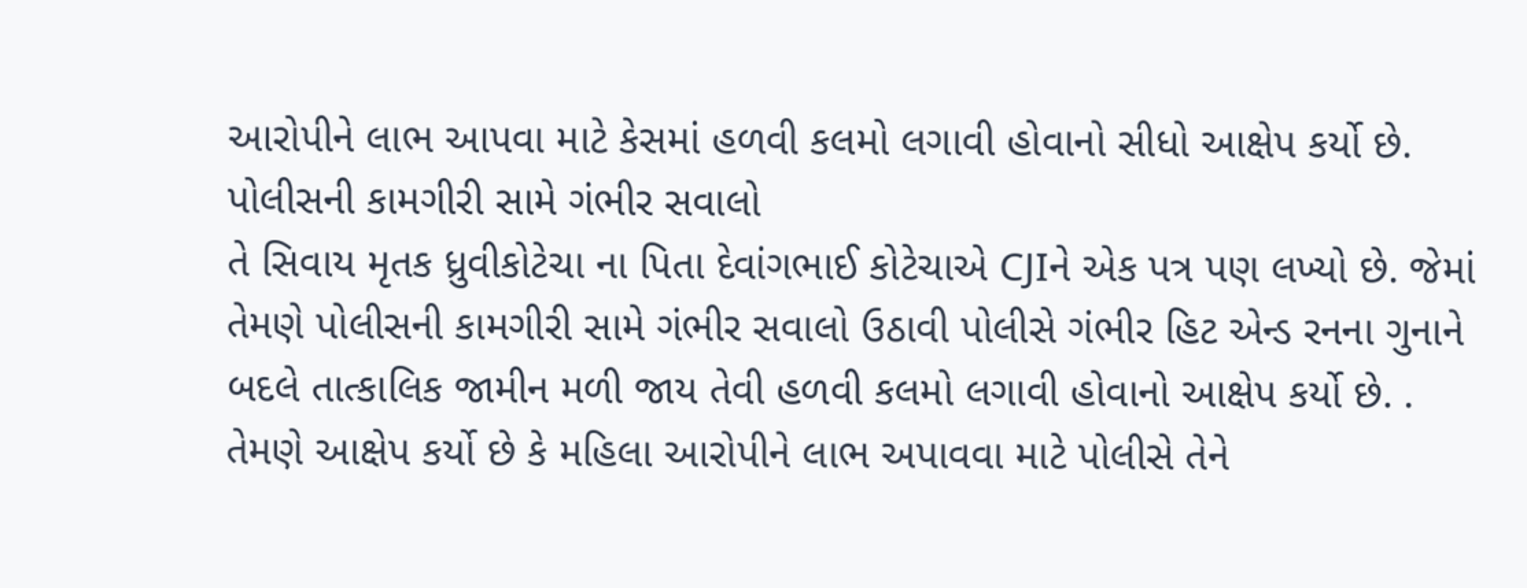આરોપીને લાભ આપવા માટે કેસમાં હળવી કલમો લગાવી હોવાનો સીધો આક્ષેપ કર્યો છે.
પોલીસની કામગીરી સામે ગંભીર સવાલો
તે સિવાય મૃતક ધ્રુવીકોટેચા ના પિતા દેવાંગભાઈ કોટેચાએ CJIને એક પત્ર પણ લખ્યો છે. જેમાં તેમણે પોલીસની કામગીરી સામે ગંભીર સવાલો ઉઠાવી પોલીસે ગંભીર હિટ એન્ડ રનના ગુનાને બદલે તાત્કાલિક જામીન મળી જાય તેવી હળવી કલમો લગાવી હોવાનો આક્ષેપ કર્યો છે. . તેમણે આક્ષેપ કર્યો છે કે મહિલા આરોપીને લાભ અપાવવા માટે પોલીસે તેને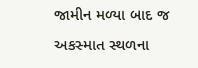જામીન મળ્યા બાદ જ અકસ્માત સ્થળના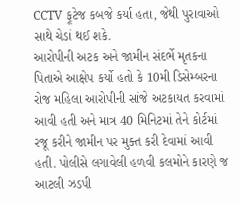CCTV ફૂટેજ કબજે કર્યા હતા, જેથી પુરાવાઓ સાથે ચેડાં થઈ શકે.
આરોપીની અટક અને જામીન સંદર્ભે મૃતકના પિતાએ આક્ષેપ કર્યો હતો કે 10મી ડિસેમ્બરના રોજ મહિલા આરોપીની સાંજે અટકાયત કરવામાં આવી હતી અને માત્ર 40 મિનિટમાં તેને કોર્ટમાં રજૂ કરીને જામીન પર મુક્ત કરી દેવામાં આવી હતી. પોલીસે લગાવેલી હળવી કલમોને કારણે જ આટલી ઝડપી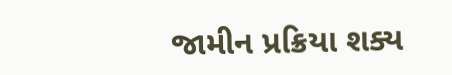જામીન પ્રક્રિયા શક્ય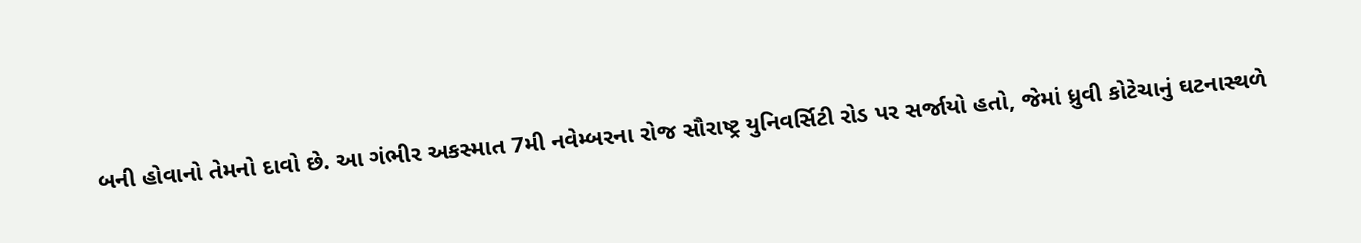બની હોવાનો તેમનો દાવો છે. આ ગંભીર અકસ્માત 7મી નવેમ્બરના રોજ સૌરાષ્ટ્ર યુનિવર્સિટી રોડ પર સર્જાયો હતો, જેમાં ધ્રુવી કોટેચાનું ઘટનાસ્થળે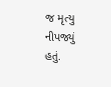જ મૃત્યુ નીપજ્યું હતું.